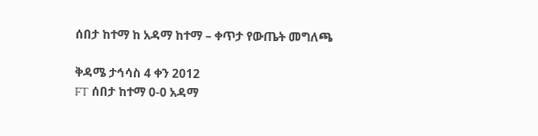ሰበታ ከተማ ከ አዳማ ከተማ – ቀጥታ የውጤት መግለጫ

ቅዳሜ ታኅሳስ 4 ቀን 2012
FT ሰበታ ከተማ 0-0 አዳማ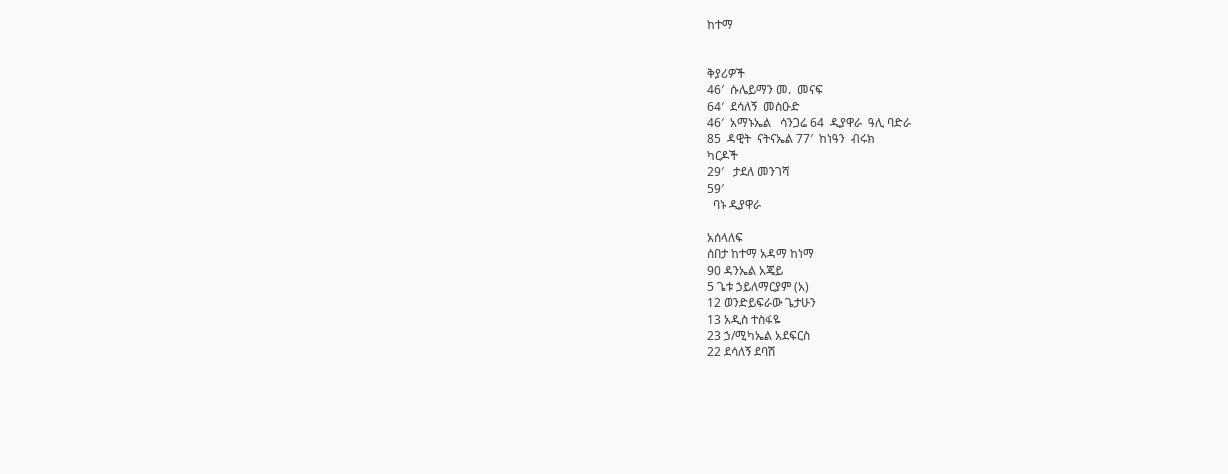ከተማ


ቅያሪዎች
46′  ሱሌይማን መ.  መናፍ
64′  ደሳለኝ  መስዑድ
46′  አማኑኤል   ሳንጋሬ 64  ዲያዋራ  ዓሊ ባድራ
85  ዳዊት  ናትናኤል 77′  ከነዓን  ብሩክ
ካርዶች
29′   ታደለ መንገሻ
59′
  ባኑ ዲያዋራ

አሰላለፍ
ሰበታ ከተማ አዳማ ከነማ
90 ዳንኤል አጄይ
5 ጌቱ ኃይለማርያም (አ)
12 ወንድይፍራው ጌታሁን
13 አዲስ ተስፋዬ
23 ኃ/ሚካኤል አደፍርስ
22 ደሳለኝ ደባሽ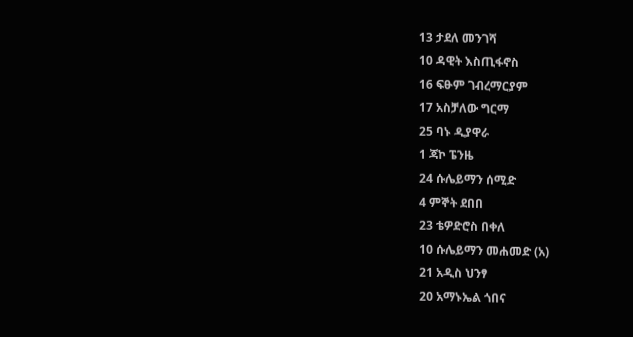13 ታደለ መንገሻ
10 ዳዊት እስጢፋኖስ
16 ፍፁም ገብረማርያም
17 አስቻለው ግርማ
25 ባኑ ዲያዋራ
1 ጃኮ ፔንዜ
24 ሱሌይማን ሰሚድ
4 ምኞት ደበበ
23 ቴዎድሮስ በቀለ
10 ሱሌይማን መሐመድ (አ)
21 አዲስ ህንፃ
20 አማኑኤል ጎበና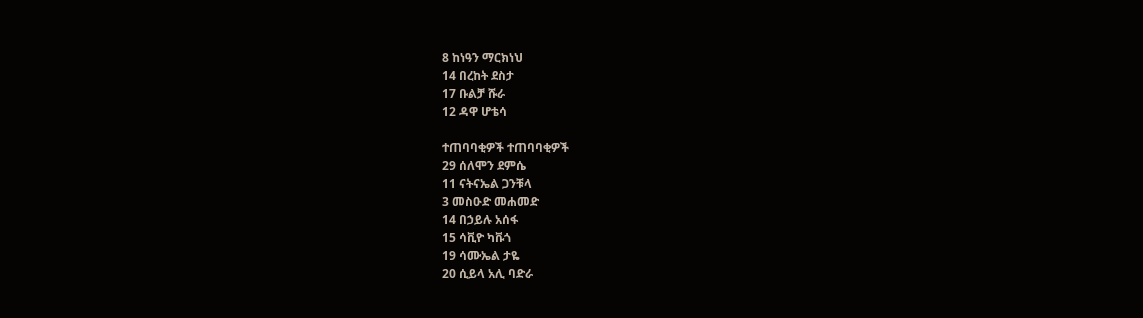8 ከነዓን ማርክነህ
14 በረከት ደስታ
17 ቡልቻ ሹራ
12 ዳዋ ሆቴሳ

ተጠባባቂዎች ተጠባባቂዎች
29 ሰለሞን ደምሴ
11 ናትናኤል ጋንቹላ
3 መስዑድ መሐመድ
14 በኃይሉ አሰፋ
15 ሳቪዮ ካቩጎ
19 ሳሙኤል ታዬ
20 ሲይላ አሊ ባድራ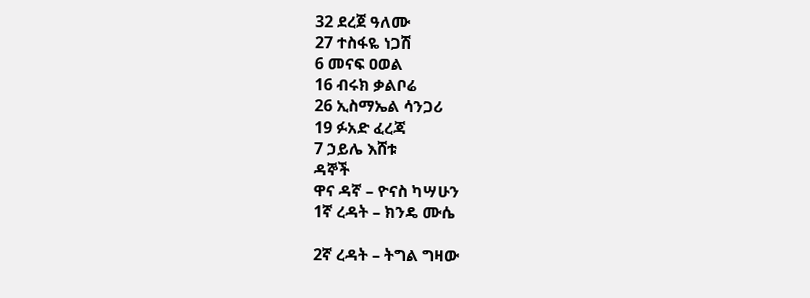32 ደረጀ ዓለሙ
27 ተስፋዬ ነጋሽ
6 መናፍ ዐወል
16 ብሩክ ቃልቦሬ
26 ኢስማኤል ሳንጋሪ
19 ፉአድ ፈረጃ
7 ኃይሌ እሸቱ
ዳኞች
ዋና ዳኛ – ዮናስ ካሣሁን
1ኛ ረዳት – ክንዴ ሙሴ

2ኛ ረዳት – ትግል ግዛው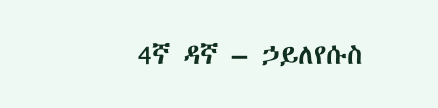4ኛ ዳኛ – ኃይለየሱስ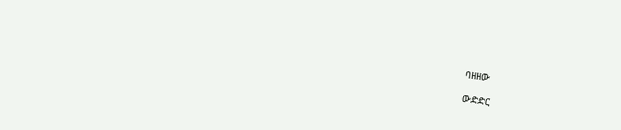ባዘዘው

ውድድር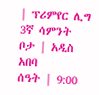| ፕሪምየር ሊግ 3ኛ ሳምንት
ቦታ | አዲስ አበባ
ሰዓት | 9:00